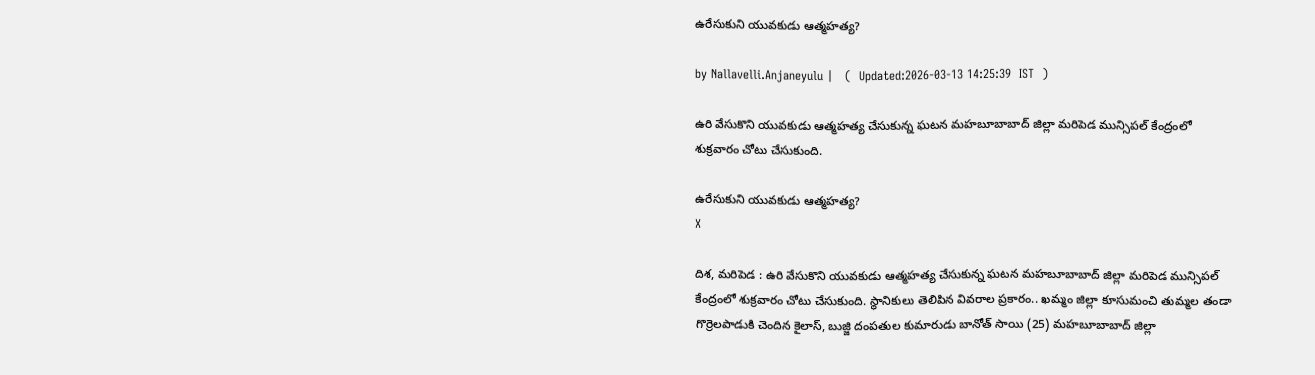ఉరేసుకుని యువకుడు ఆత్మహత్య?

by Nallavelli.Anjaneyulu |   (  Updated:2026-03-13 14:25:39  IST  )

ఉరి వేసుకొని యువకుడు ఆత్మహత్య చేసుకున్న ఘ‌ట‌న‌ మహబూబాబాద్ జిల్లా మరిపెడ మున్సిపల్ కేంద్రంలో శుక్రవారం చోటు చేసుకుంది.

ఉరేసుకుని యువకుడు ఆత్మహత్య?
X

దిశ, మరిపెడ : ఉరి వేసుకొని యువకుడు ఆత్మహత్య చేసుకున్న ఘ‌ట‌న‌ మహబూబాబాద్ జిల్లా మరిపెడ మున్సిపల్ కేంద్రంలో శుక్రవారం చోటు చేసుకుంది. స్థానికులు తెలిపిన వివ‌రాల ప్ర‌కారం.. ఖమ్మం జిల్లా కూసుమంచి తుమ్మల తండా గొర్రెలపాడుకి చెందిన కైలాస్, బుజ్జి దంపతుల కుమారుడు బానోత్ సాయి (25) మహబూబాబాద్ జిల్లా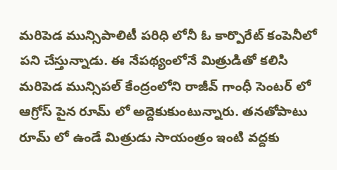మరిపెడ మున్సిపాలిటీ పరిధి లోనీ ఓ కార్పొరేట్ కంపెనీలో పని చేస్తున్నాడు. ఈ నేపథ్యంలోనే మిత్రుడితో కలిసి మరిపెడ మున్సిపల్ కేంద్రంలోని రాజీవ్ గాంధీ సెంటర్ లో ఆగ్రోస్ పైన రూమ్ లో అద్దెకుకుంటున్నారు. తనతోపాటు రూమ్ లో ఉండే మిత్రుడు సాయంత్రం ఇంటి వద్దకు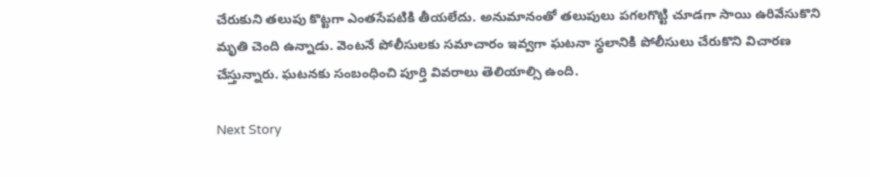చేరుకుని తలుపు కొట్టగా ఎంతసేపటికి తీయలేదు. అనుమానంతో తలుపులు పగలగొట్టి చూడగా సాయి ఉరివేసుకొని మృతి చెంది ఉన్నాడు. వెంటనే పోలీసులకు సమాచారం ఇవ్వగా ఘటనా స్థలానికి పోలీసులు చేరుకొని విచారణ చేస్తున్నారు. ఘటనకు సంబంధించి పూర్తి వివరాలు తెలియాల్సి ఉంది.

Next Story